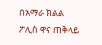በአማራ ክልል ፖሊስ ዋና ጠቅላይ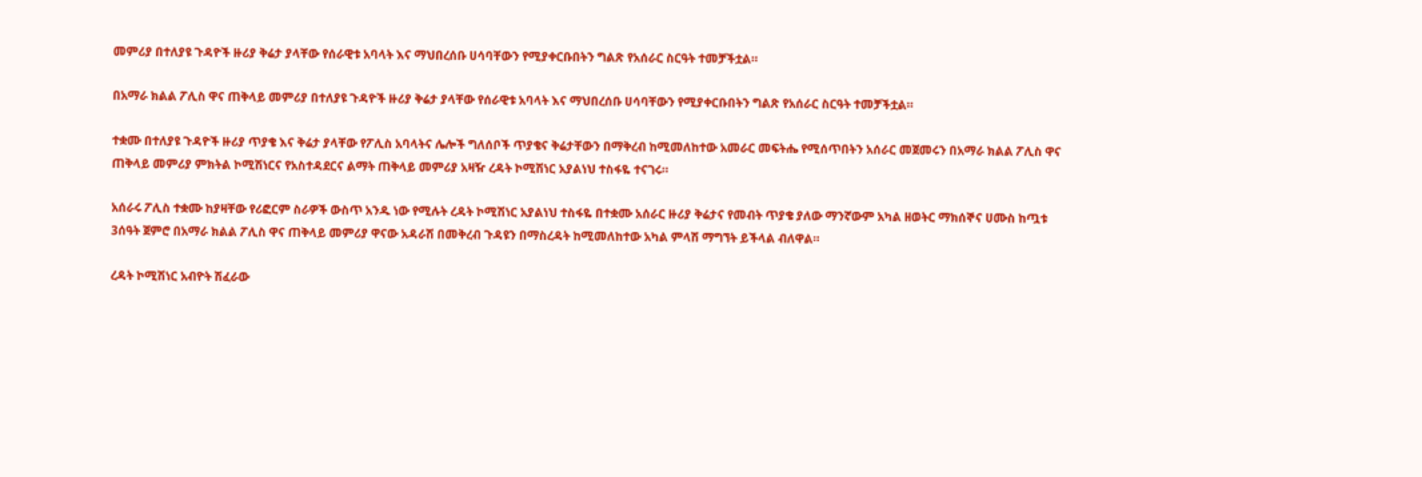መምሪያ በተለያዩ ጉዳዮች ዙሪያ ቅሬታ ያላቸው የሰራዊቱ አባላት እና ማህበረሰቡ ሀሳባቸውን የሚያቀርቡበትን ግልጽ የአሰራር ስርዓት ተመቻችቷል።

በአማራ ክልል ፖሊስ ዋና ጠቅላይ መምሪያ በተለያዩ ጉዳዮች ዙሪያ ቅሬታ ያላቸው የሰራዊቱ አባላት እና ማህበረሰቡ ሀሳባቸውን የሚያቀርቡበትን ግልጽ የአሰራር ስርዓት ተመቻችቷል።

ተቋሙ በተለያዩ ጉዳዮች ዙሪያ ጥያቄ እና ቅሬታ ያላቸው የፖሊስ አባላትና ሌሎች ግለሰቦች ጥያቄና ቅሬታቸውን በማቅረብ ከሚመለከተው አመራር መፍትሔ የሚሰጥበትን አሰራር መጀመሩን በአማራ ክልል ፖሊስ ዋና ጠቅላይ መምሪያ ምክትል ኮሚሽነርና የአስተዳደርና ልማት ጠቅላይ መምሪያ አዛዥ ረዳት ኮሚሽነር አያልነህ ተስፋዬ ተናገሩ።

አሰራሩ ፖሊስ ተቋሙ ከያዛቸው የሪፎርም ስራዎች ውስጥ አንዱ ነው የሚሉት ረዳት ኮሚሽነር አያልነህ ተስፋዬ በተቋሙ አሰራር ዙሪያ ቅሬታና የመብት ጥያቄ ያለው ማንኛውም አካል ዘወትር ማክሰኞና ሀሙስ ከጧቱ 3ሰዓት ጀምሮ በአማራ ክልል ፖሊስ ዋና ጠቅላይ መምሪያ ዋናው አዳራሽ በመቅረብ ጉዳዩን በማስረዳት ከሚመለከተው አካል ምላሽ ማግኘት ይችላል ብለዋል።

ረዳት ኮሚሽነር አብዮት ሽፈራው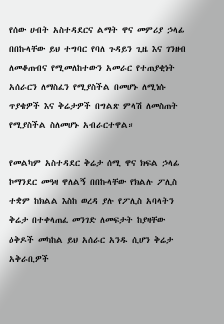የሰው ሀብት አስተዳደርና ልማት ዋና መምሪያ ኃላፊ በበኩላቸው ይህ ተግባር የባለ ጉዳይን ጊዜ እና ገንዘብ ለመቆጠብና የሚመለከተውን አመራር የተጠያቂነት አሰራርን ለማስፈን የሚያስችል በመሆኑ ለሚነሱ ጥያቄዎች እና ቅሬታዎች በግልጽ ምላሽ ለመስጠት የሚያስችል ስለመሆኑ አብራርተዋል።

የመልካም አስተዳደር ቅሬታ ሰሚ ዋና ክፍል ኃላፊ ኮማንደር መዓዛ ዋለልኝ በበኩላቸው የክልሉ ፖሊስ ተቋም ከክልል እስከ ወረዳ ያሉ የፖሊስ አባላትን ቅሬታ በተቀላጠፈ መንገድ ለመፍታት ከያዛቸው ዕቅዶች መካከል ይህ አሰራር አንዱ ሲሆን ቅሬታ አቅራቢዎች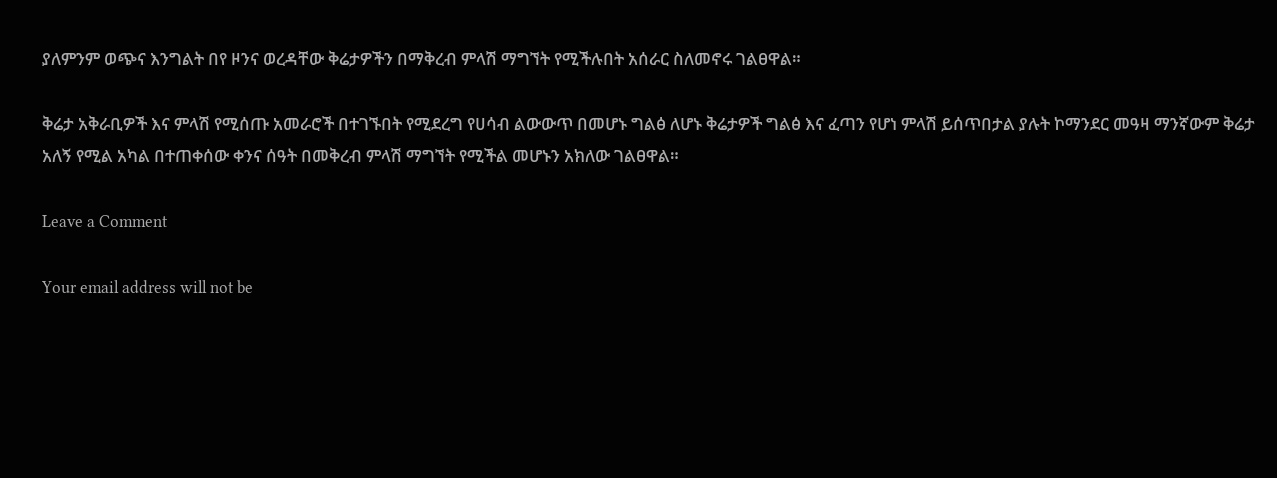ያለምንም ወጭና እንግልት በየ ዞንና ወረዳቸው ቅሬታዎችን በማቅረብ ምላሽ ማግኘት የሚችሉበት አሰራር ስለመኖሩ ገልፀዋል።

ቅሬታ አቅራቢዎች እና ምላሽ የሚሰጡ አመራሮች በተገኙበት የሚደረግ የሀሳብ ልውውጥ በመሆኑ ግልፅ ለሆኑ ቅሬታዎች ግልፅ እና ፈጣን የሆነ ምላሽ ይሰጥበታል ያሉት ኮማንደር መዓዛ ማንኛውም ቅሬታ አለኝ የሚል አካል በተጠቀሰው ቀንና ሰዓት በመቅረብ ምላሽ ማግኘት የሚችል መሆኑን አክለው ገልፀዋል።

Leave a Comment

Your email address will not be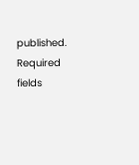published. Required fields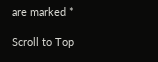are marked *

Scroll to Top